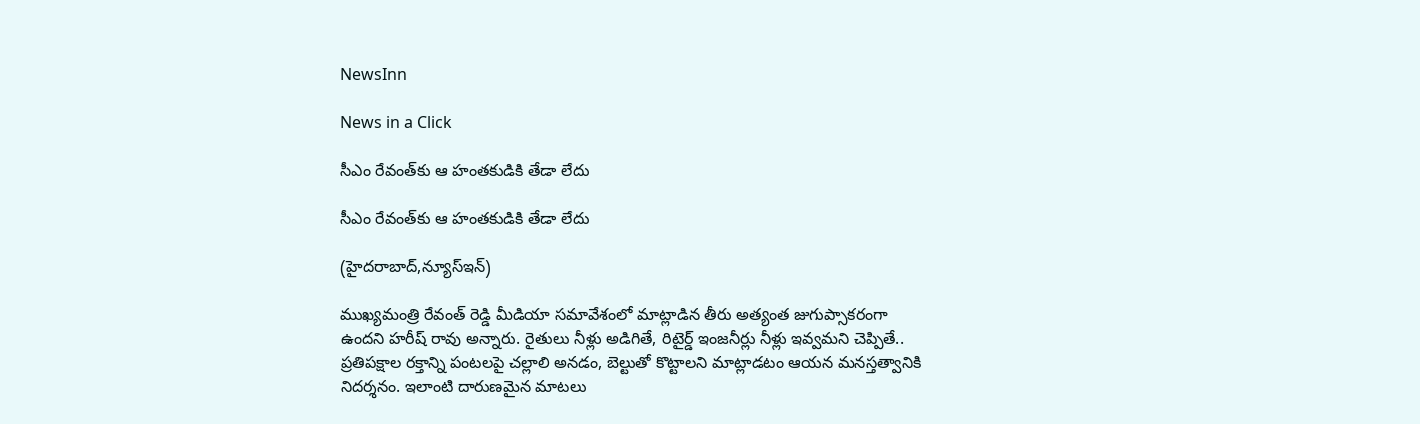NewsInn

News in a Click

సీఎం రేవంత్‌కు ఆ హంతకుడికి తేడా లేదు

సీఎం రేవంత్‌కు ఆ హంతకుడికి తేడా లేదు

(హైద‌రాబాద్,న్యూస్ఇన్‌)

ముఖ్యమంత్రి రేవంత్ రెడ్డి మీడియా సమావేశంలో మాట్లాడిన తీరు అత్యంత జుగుప్సాకరంగా ఉందని హ‌రీష్ రావు అన్నారు. రైతులు నీళ్లు అడిగితే, రిటైర్డ్ ఇంజనీర్లు నీళ్లు ఇవ్వమని చెప్పితే.. ప్రతిపక్షాల రక్తాన్ని పంటలపై చల్లాలి అనడం, బెల్టుతో కొట్టాలని మాట్లాడటం ఆయన మనస్తత్వానికి నిదర్శనం. ఇలాంటి దారుణమైన మాటలు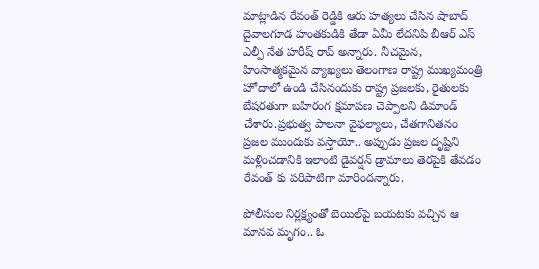మాట్లాడిన రేవంత్ రెడ్డికి ఆరు హత్యలు చేసిన షాబాద్ దైవాలగూడ హంతకుడికి తేడా ఏమీ లేదనిపి బీఆర్ ఎస్ ఎల్పీ నేత హ‌రీష్ రావ్ అన్నారు. నీచమైన, హింసాత్మకమైన వ్యాఖ్యలు తెలంగాణ రాష్ట్ర ముఖ్యమంత్రి హోదాలో ఉండి చేసినందుకు రాష్ట్ర ప్రజలకు, రైతులకు బేషరతుగా బహిరంగ క్షమాపణ చెప్పాలని డిమాండ్ చేశారు.ప్రభుత్వ పాలనా వైఫల్యాలు, చేతగానితనం ప్రజల ముందుకు వస్తాయో.. అప్పుడు ప్రజల దృష్టిని మళ్లించడానికి ఇలాంటి డైవర్షన్ డ్రామాలు తెరపైకి తేవ‌డం రేవంత్ కు పరిపాటిగా మారింద‌న్నారు.

పోలీసుల నిర్లక్ష్యంతో బెయిల్‌పై బయటకు వచ్చిన ఆ మానవ మృగం.. ఓ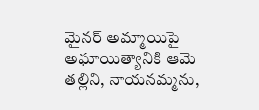మైనర్ అమ్మాయిపై అఘాయిత్యానికి ఆమె తల్లిని, నాయనమ్మను,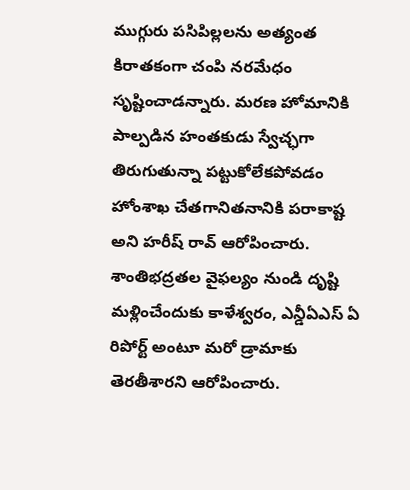ముగ్గురు పసిపిల్లలను అత్యంత కిరాతకంగా చంపి నరమేధం సృష్టించాడన్నారు. మ‌ర‌ణ హోమానికి పాల్ప‌డిన హంతకుడు స్వేచ్ఛగా తిరుగుతున్నా పట్టుకోలేకపోవడం హోంశాఖ చేతగానితనానికి పరాకాష్ట అని హ‌రీష్ రావ్ ఆరోపించారు. శాంతిభద్రతల వైఫల్యం నుండి దృష్టి మ‌ళ్లించేందుకు కాళేశ్వ‌రం, ఎన్డీఏఎస్ ఏ రిపోర్ట్ అంటూ మ‌రో డ్రామాకు తెర‌తీశార‌ని ఆరోపించారు.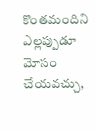కొంతమందిని ఎల్లప్పుడూ మోసం చేయవచ్చు,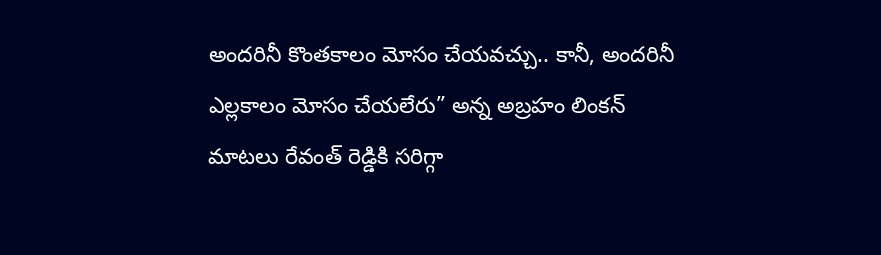అందరినీ కొంతకాలం మోసం చేయవచ్చు.. కానీ, అందరినీ ఎల్లకాలం మోసం చేయలేరు” అన్న అబ్రహం లింకన్ మాటలు రేవంత్ రెడ్డికి సరిగ్గా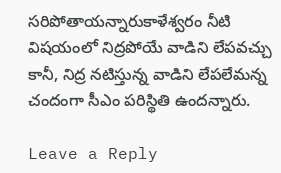సరిపోతాయన్నారుకాళేశ్వ‌రం నీటి విష‌యంలో నిద్రపోయే వాడిని లేపవచ్చు కానీ, నిద్ర నటిస్తున్న వాడిని లేపలేమన్న చందంగా సీఎం ప‌రిస్థితి ఉంద‌న్నారు.

Leave a Reply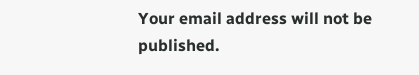Your email address will not be published.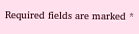Required fields are marked *